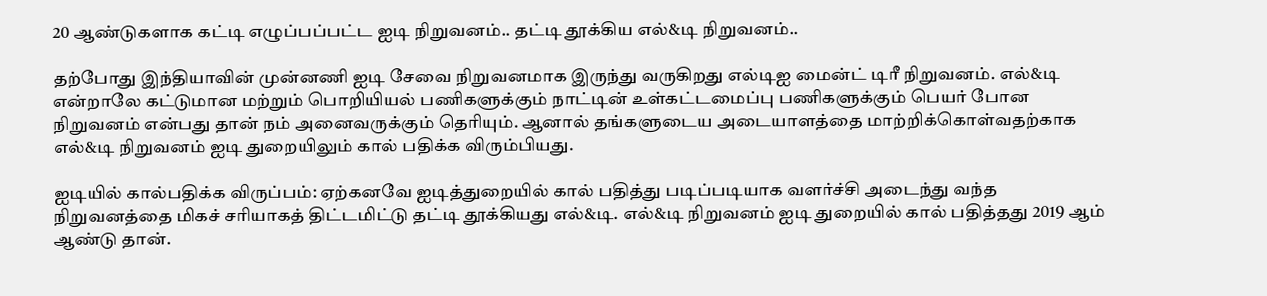20 ஆண்டுகளாக கட்டி எழுப்பப்பட்ட ஐடி நிறுவனம்.. தட்டி தூக்கிய எல்&டி நிறுவனம்..

தற்போது இந்தியாவின் முன்னணி ஐடி சேவை நிறுவனமாக இருந்து வருகிறது எல்டிஐ மைன்ட் டிரீ நிறுவனம். எல்&டி என்றாலே கட்டுமான மற்றும் பொறியியல் பணிகளுக்கும் நாட்டின் உள்கட்டமைப்பு பணிகளுக்கும் பெயர் போன நிறுவனம் என்பது தான் நம் அனைவருக்கும் தெரியும். ஆனால் தங்களுடைய அடையாளத்தை மாற்றிக்கொள்வதற்காக எல்&டி நிறுவனம் ஐடி துறையிலும் கால் பதிக்க விரும்பியது.

ஐடியில் கால்பதிக்க விருப்பம்: ஏற்கனவே ஐடித்துறையில் கால் பதித்து படிப்படியாக வளர்ச்சி அடைந்து வந்த நிறுவனத்தை மிகச் சரியாகத் திட்டமிட்டு தட்டி தூக்கியது எல்&டி. எல்&டி நிறுவனம் ஐடி துறையில் கால் பதித்தது 2019 ஆம் ஆண்டு தான்.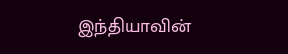இந்தியாவின்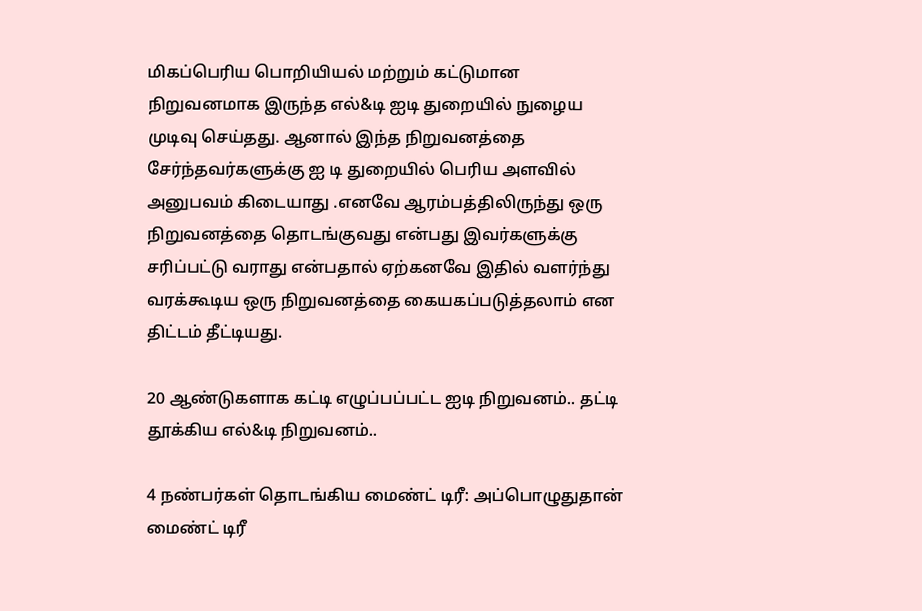மிகப்பெரிய பொறியியல் மற்றும் கட்டுமான நிறுவனமாக இருந்த எல்&டி ஐடி துறையில் நுழைய முடிவு செய்தது. ஆனால் இந்த நிறுவனத்தை சேர்ந்தவர்களுக்கு ஐ டி துறையில் பெரிய அளவில் அனுபவம் கிடையாது .எனவே ஆரம்பத்திலிருந்து ஒரு நிறுவனத்தை தொடங்குவது என்பது இவர்களுக்கு சரிப்பட்டு வராது என்பதால் ஏற்கனவே இதில் வளர்ந்து வரக்கூடிய ஒரு நிறுவனத்தை கையகப்படுத்தலாம் என திட்டம் தீட்டியது.

20 ஆண்டுகளாக கட்டி எழுப்பப்பட்ட ஐடி நிறுவனம்.. தட்டி தூக்கிய எல்&டி நிறுவனம்..

4 நண்பர்கள் தொடங்கிய மைண்ட் டிரீ: அப்பொழுதுதான் மைண்ட் டிரீ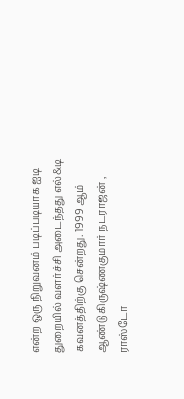என்ற ஒரு நிறுவனம் படிப்படியாக ஐடி துறையில் வளர்ச்சி அடைந்தது எல்&டி கவனத்திற்கு சென்றது. 1999 ஆம் ஆண்டு கிருஷ்ணகுமார் நடராஜன் , ராஸ்டோ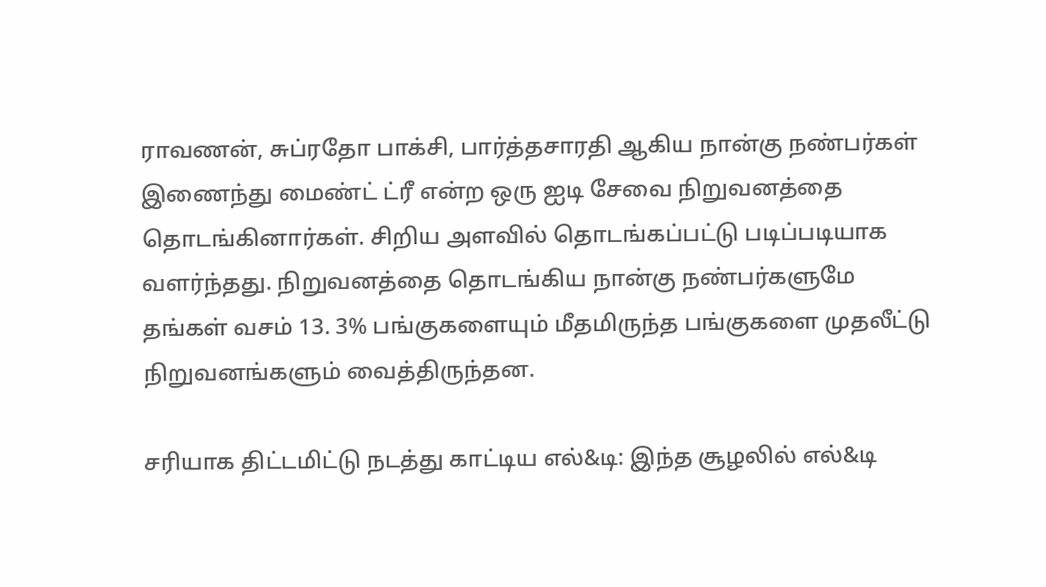ராவணன், சுப்ரதோ பாக்சி, பார்த்தசாரதி ஆகிய நான்கு நண்பர்கள் இணைந்து மைண்ட் ட்ரீ என்ற ஒரு ஐடி சேவை நிறுவனத்தை தொடங்கினார்கள். சிறிய அளவில் தொடங்கப்பட்டு படிப்படியாக வளர்ந்தது. நிறுவனத்தை தொடங்கிய நான்கு நண்பர்களுமே தங்கள் வசம் 13. 3% பங்குகளையும் மீதமிருந்த பங்குகளை முதலீட்டு நிறுவனங்களும் வைத்திருந்தன.

சரியாக திட்டமிட்டு நடத்து காட்டிய எல்&டி: இந்த சூழலில் எல்&டி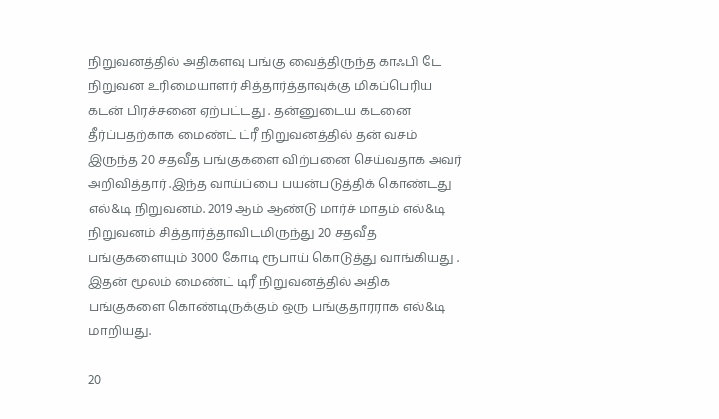நிறுவனத்தில் அதிகளவு பங்கு வைத்திருந்த காஃபி டே நிறுவன உரிமையாளர் சித்தார்த்தாவுக்கு மிகப்பெரிய கடன் பிரச்சனை ஏற்பட்டது . தன்னுடைய கடனை தீர்ப்பதற்காக மைண்ட் ட்ரீ நிறுவனத்தில் தன் வசம் இருந்த 20 சதவீத பங்குகளை விற்பனை செய்வதாக அவர் அறிவித்தார் .இந்த வாய்ப்பை பயன்படுத்திக் கொண்டது எல்&டி நிறுவனம். 2019 ஆம் ஆண்டு மார்ச் மாதம் எல்&டி நிறுவனம் சித்தார்த்தாவிடமிருந்து 20 சதவீத பங்குகளையும் 3000 கோடி ரூபாய் கொடுத்து வாங்கியது . இதன் மூலம் மைண்ட் டிரீ நிறுவனத்தில் அதிக பங்குகளை கொண்டிருக்கும் ஒரு பங்குதாரராக எல்&டி மாறியது.

20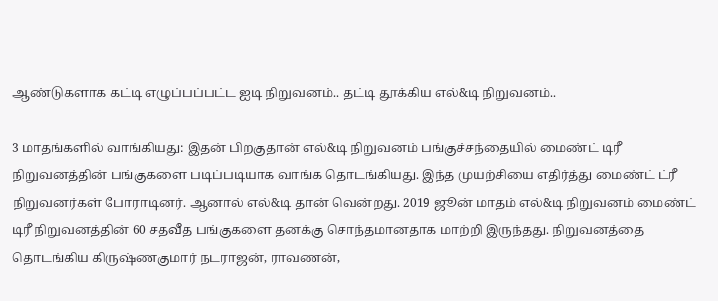ஆண்டுகளாக கட்டி எழுப்பப்பட்ட ஐடி நிறுவனம்.. தட்டி தூக்கிய எல்&டி நிறுவனம்..

3 மாதங்களில் வாங்கியது: இதன் பிறகுதான் எல்&டி நிறுவனம் பங்குச்சந்தையில் மைண்ட் டிரீ நிறுவனத்தின் பங்குகளை படிப்படியாக வாங்க தொடங்கியது. இந்த முயற்சியை எதிர்த்து மைண்ட் ட்ரீ நிறுவனர்கள் போராடினர். ஆனால் எல்&டி தான் வென்றது. 2019 ஜூன் மாதம் எல்&டி நிறுவனம் மைண்ட் டிரீ நிறுவனத்தின் 60 சதவீத பங்குகளை தனக்கு சொந்தமானதாக மாற்றி இருந்தது. நிறுவனத்தை தொடங்கிய கிருஷ்ணகுமார் நடராஜன், ராவணன்,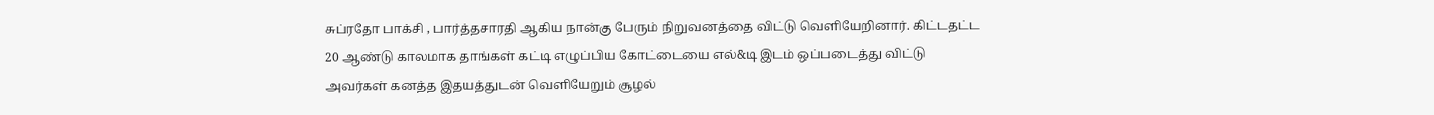சுப்ரதோ பாக்சி , பார்த்தசாரதி ஆகிய நான்கு பேரும் நிறுவனத்தை விட்டு வெளியேறினார். கிட்டதட்ட 20 ஆண்டு காலமாக தாங்கள் கட்டி எழுப்பிய கோட்டையை எல்&டி இடம் ஒப்படைத்து விட்டு அவர்கள் கனத்த இதயத்துடன் வெளியேறும் சூழல்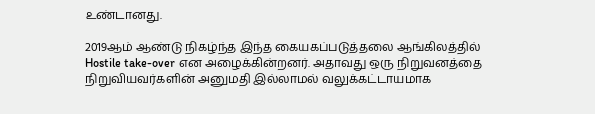உண்டானது.

2019ஆம் ஆண்டு நிகழ்ந்த இந்த கையகப்படுத்தலை ஆங்கிலத்தில் Hostile take-over என அழைக்கின்றனர். அதாவது ஒரு நிறுவனத்தை நிறுவியவர்களின் அனுமதி இல்லாமல் வலுக்கட்டாயமாக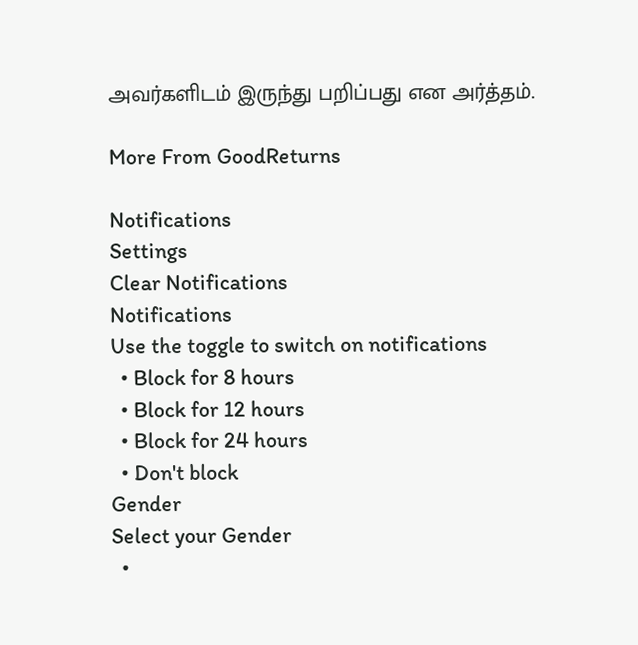அவர்களிடம் இருந்து பறிப்பது என அர்த்தம்.

More From GoodReturns

Notifications
Settings
Clear Notifications
Notifications
Use the toggle to switch on notifications
  • Block for 8 hours
  • Block for 12 hours
  • Block for 24 hours
  • Don't block
Gender
Select your Gender
  •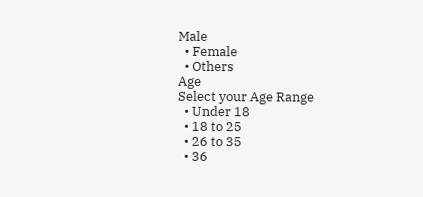Male
  • Female
  • Others
Age
Select your Age Range
  • Under 18
  • 18 to 25
  • 26 to 35
  • 36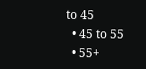to 45
  • 45 to 55
  • 55+